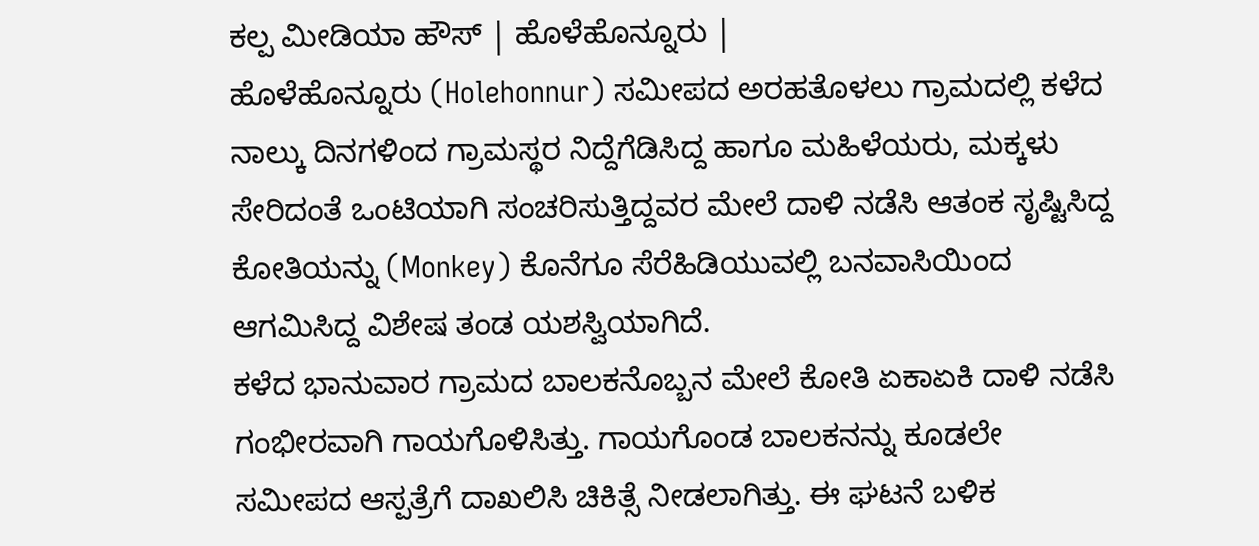ಕಲ್ಪ ಮೀಡಿಯಾ ಹೌಸ್ | ಹೊಳೆಹೊನ್ನೂರು |
ಹೊಳೆಹೊನ್ನೂರು (Holehonnur) ಸಮೀಪದ ಅರಹತೊಳಲು ಗ್ರಾಮದಲ್ಲಿ ಕಳೆದ ನಾಲ್ಕು ದಿನಗಳಿಂದ ಗ್ರಾಮಸ್ಥರ ನಿದ್ದೆಗೆಡಿಸಿದ್ದ ಹಾಗೂ ಮಹಿಳೆಯರು, ಮಕ್ಕಳು ಸೇರಿದಂತೆ ಒಂಟಿಯಾಗಿ ಸಂಚರಿಸುತ್ತಿದ್ದವರ ಮೇಲೆ ದಾಳಿ ನಡೆಸಿ ಆತಂಕ ಸೃಷ್ಟಿಸಿದ್ದ ಕೋತಿಯನ್ನು (Monkey) ಕೊನೆಗೂ ಸೆರೆಹಿಡಿಯುವಲ್ಲಿ ಬನವಾಸಿಯಿಂದ ಆಗಮಿಸಿದ್ದ ವಿಶೇಷ ತಂಡ ಯಶಸ್ವಿಯಾಗಿದೆ.
ಕಳೆದ ಭಾನುವಾರ ಗ್ರಾಮದ ಬಾಲಕನೊಬ್ಬನ ಮೇಲೆ ಕೋತಿ ಏಕಾಏಕಿ ದಾಳಿ ನಡೆಸಿ ಗಂಭೀರವಾಗಿ ಗಾಯಗೊಳಿಸಿತ್ತು. ಗಾಯಗೊಂಡ ಬಾಲಕನನ್ನು ಕೂಡಲೇ ಸಮೀಪದ ಆಸ್ಪತ್ರೆಗೆ ದಾಖಲಿಸಿ ಚಿಕಿತ್ಸೆ ನೀಡಲಾಗಿತ್ತು. ಈ ಘಟನೆ ಬಳಿಕ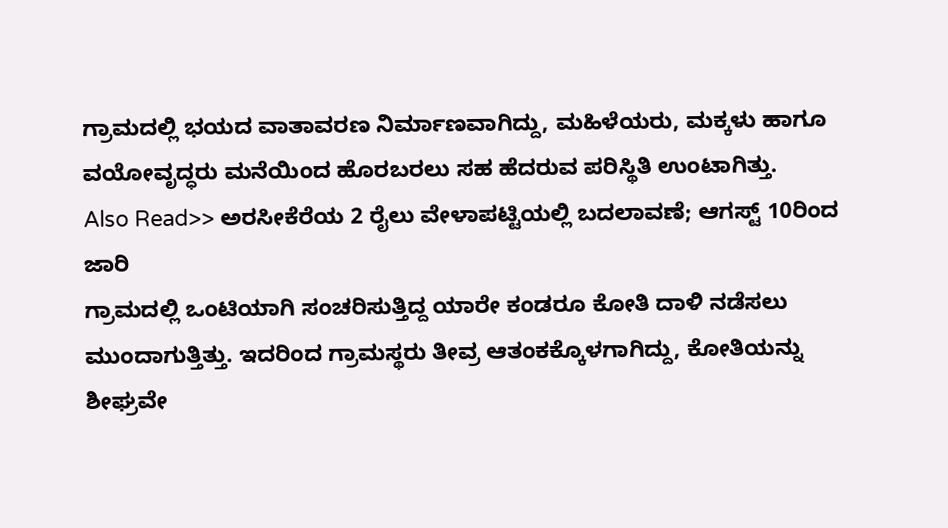ಗ್ರಾಮದಲ್ಲಿ ಭಯದ ವಾತಾವರಣ ನಿರ್ಮಾಣವಾಗಿದ್ದು, ಮಹಿಳೆಯರು, ಮಕ್ಕಳು ಹಾಗೂ ವಯೋವೃದ್ಧರು ಮನೆಯಿಂದ ಹೊರಬರಲು ಸಹ ಹೆದರುವ ಪರಿಸ್ಥಿತಿ ಉಂಟಾಗಿತ್ತು.
Also Read>> ಅರಸೀಕೆರೆಯ 2 ರೈಲು ವೇಳಾಪಟ್ಟಿಯಲ್ಲಿ ಬದಲಾವಣೆ; ಆಗಸ್ಟ್ 10ರಿಂದ ಜಾರಿ
ಗ್ರಾಮದಲ್ಲಿ ಒಂಟಿಯಾಗಿ ಸಂಚರಿಸುತ್ತಿದ್ದ ಯಾರೇ ಕಂಡರೂ ಕೋತಿ ದಾಳಿ ನಡೆಸಲು ಮುಂದಾಗುತ್ತಿತ್ತು. ಇದರಿಂದ ಗ್ರಾಮಸ್ಥರು ತೀವ್ರ ಆತಂಕಕ್ಕೊಳಗಾಗಿದ್ದು, ಕೋತಿಯನ್ನು ಶೀಘ್ರವೇ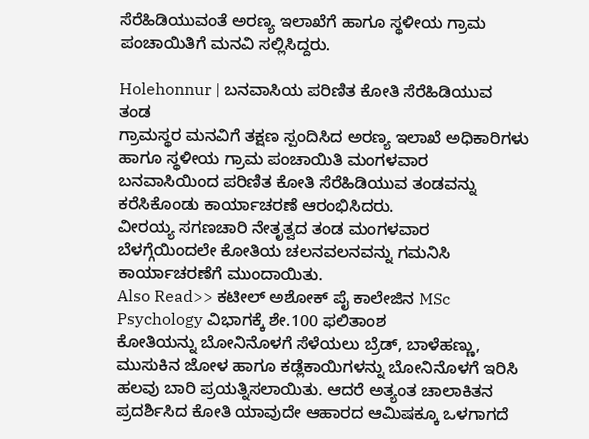ಸೆರೆಹಿಡಿಯುವಂತೆ ಅರಣ್ಯ ಇಲಾಖೆಗೆ ಹಾಗೂ ಸ್ಥಳೀಯ ಗ್ರಾಮ ಪಂಚಾಯಿತಿಗೆ ಮನವಿ ಸಲ್ಲಿಸಿದ್ದರು.

Holehonnur | ಬನವಾಸಿಯ ಪರಿಣಿತ ಕೋತಿ ಸೆರೆಹಿಡಿಯುವ ತಂಡ
ಗ್ರಾಮಸ್ಥರ ಮನವಿಗೆ ತಕ್ಷಣ ಸ್ಪಂದಿಸಿದ ಅರಣ್ಯ ಇಲಾಖೆ ಅಧಿಕಾರಿಗಳು ಹಾಗೂ ಸ್ಥಳೀಯ ಗ್ರಾಮ ಪಂಚಾಯಿತಿ ಮಂಗಳವಾರ ಬನವಾಸಿಯಿಂದ ಪರಿಣಿತ ಕೋತಿ ಸೆರೆಹಿಡಿಯುವ ತಂಡವನ್ನು ಕರೆಸಿಕೊಂಡು ಕಾರ್ಯಾಚರಣೆ ಆರಂಭಿಸಿದರು.
ವೀರಯ್ಯ ಸಗಣಚಾರಿ ನೇತೃತ್ವದ ತಂಡ ಮಂಗಳವಾರ ಬೆಳಗ್ಗೆಯಿಂದಲೇ ಕೋತಿಯ ಚಲನವಲನವನ್ನು ಗಮನಿಸಿ ಕಾರ್ಯಾಚರಣೆಗೆ ಮುಂದಾಯಿತು.
Also Read>> ಕಟೀಲ್ ಅಶೋಕ್ ಪೈ ಕಾಲೇಜಿನ MSc Psychology ವಿಭಾಗಕ್ಕೆ ಶೇ.100 ಫಲಿತಾಂಶ
ಕೋತಿಯನ್ನು ಬೋನಿನೊಳಗೆ ಸೆಳೆಯಲು ಬ್ರೆಡ್, ಬಾಳೆಹಣ್ಣು, ಮುಸುಕಿನ ಜೋಳ ಹಾಗೂ ಕಡ್ಲೆಕಾಯಿಗಳನ್ನು ಬೋನಿನೊಳಗೆ ಇರಿಸಿ ಹಲವು ಬಾರಿ ಪ್ರಯತ್ನಿಸಲಾಯಿತು. ಆದರೆ ಅತ್ಯಂತ ಚಾಲಾಕಿತನ ಪ್ರದರ್ಶಿಸಿದ ಕೋತಿ ಯಾವುದೇ ಆಹಾರದ ಆಮಿಷಕ್ಕೂ ಒಳಗಾಗದೆ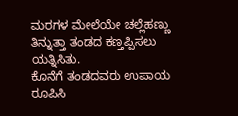ಮರಗಳ ಮೇಲೆಯೇ ಚಲ್ಲೆಹಣ್ಣು ತಿನ್ನುತ್ತಾ ತಂಡದ ಕಣ್ತಪ್ಪಿಸಲು ಯತ್ನಿಸಿತು.
ಕೊನೆಗೆ ತಂಡದವರು ಉಪಾಯ ರೂಪಿಸಿ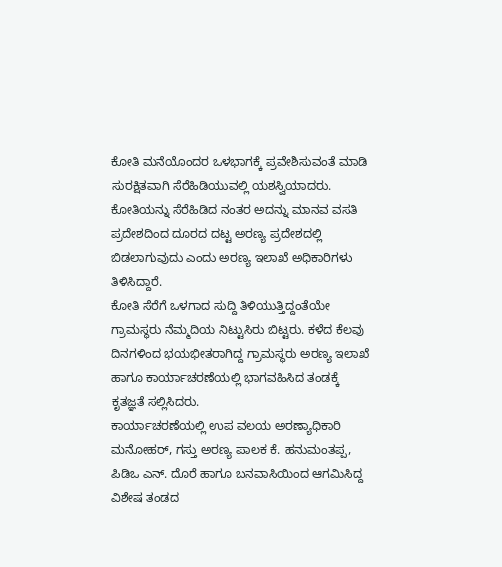ಕೋತಿ ಮನೆಯೊಂದರ ಒಳಭಾಗಕ್ಕೆ ಪ್ರವೇಶಿಸುವಂತೆ ಮಾಡಿ ಸುರಕ್ಷಿತವಾಗಿ ಸೆರೆಹಿಡಿಯುವಲ್ಲಿ ಯಶಸ್ವಿಯಾದರು. ಕೋತಿಯನ್ನು ಸೆರೆಹಿಡಿದ ನಂತರ ಅದನ್ನು ಮಾನವ ವಸತಿ ಪ್ರದೇಶದಿಂದ ದೂರದ ದಟ್ಟ ಅರಣ್ಯ ಪ್ರದೇಶದಲ್ಲಿ ಬಿಡಲಾಗುವುದು ಎಂದು ಅರಣ್ಯ ಇಲಾಖೆ ಅಧಿಕಾರಿಗಳು ತಿಳಿಸಿದ್ದಾರೆ.
ಕೋತಿ ಸೆರೆಗೆ ಒಳಗಾದ ಸುದ್ದಿ ತಿಳಿಯುತ್ತಿದ್ದಂತೆಯೇ ಗ್ರಾಮಸ್ಥರು ನೆಮ್ಮದಿಯ ನಿಟ್ಟುಸಿರು ಬಿಟ್ಟರು. ಕಳೆದ ಕೆಲವು ದಿನಗಳಿಂದ ಭಯಭೀತರಾಗಿದ್ದ ಗ್ರಾಮಸ್ಥರು ಅರಣ್ಯ ಇಲಾಖೆ ಹಾಗೂ ಕಾರ್ಯಾಚರಣೆಯಲ್ಲಿ ಭಾಗವಹಿಸಿದ ತಂಡಕ್ಕೆ ಕೃತಜ್ಞತೆ ಸಲ್ಲಿಸಿದರು.
ಕಾರ್ಯಾಚರಣೆಯಲ್ಲಿ ಉಪ ವಲಯ ಅರಣ್ಯಾಧಿಕಾರಿ ಮನೋಹರ್, ಗಸ್ತು ಅರಣ್ಯ ಪಾಲಕ ಕೆ. ಹನುಮಂತಪ್ಪ, ಪಿಡಿಒ ಎನ್. ದೊರೆ ಹಾಗೂ ಬನವಾಸಿಯಿಂದ ಆಗಮಿಸಿದ್ದ ವಿಶೇಷ ತಂಡದ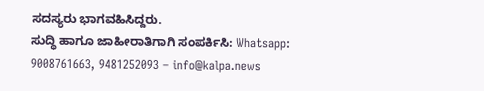ಸದಸ್ಯರು ಭಾಗವಹಿಸಿದ್ದರು.
ಸುದ್ಧಿ ಹಾಗೂ ಜಾಹೀರಾತಿಗಾಗಿ ಸಂಪರ್ಕಿಸಿ: Whatsapp: 9008761663, 9481252093 – info@kalpa.news